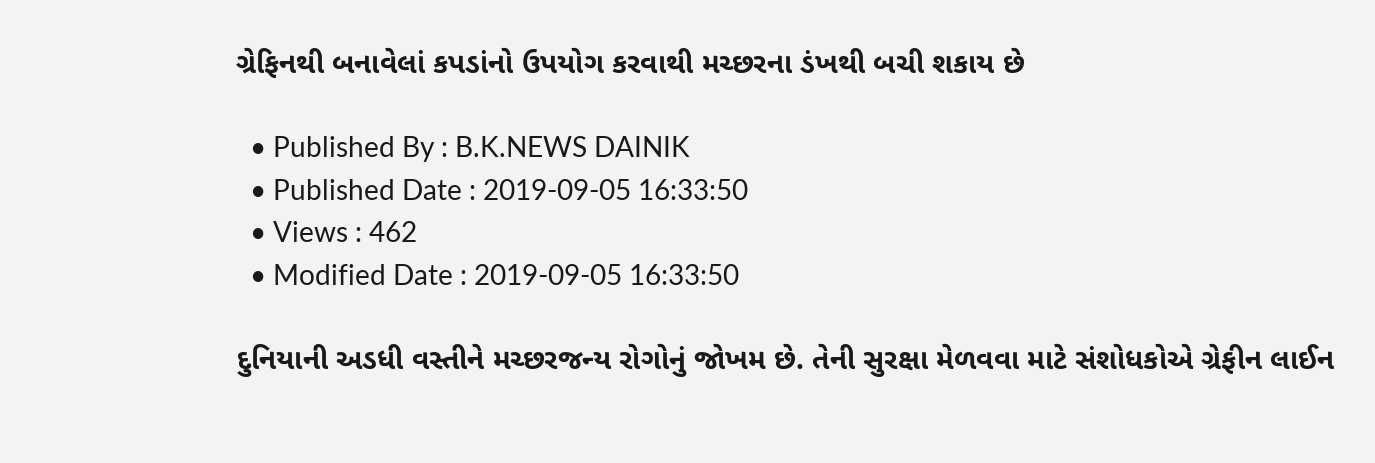ગ્રેફિનથી બનાવેલાં કપડાંનો ઉપયોગ કરવાથી મચ્છરના ડંખથી બચી શકાય છે

  • Published By : B.K.NEWS DAINIK
  • Published Date : 2019-09-05 16:33:50
  • Views : 462
  • Modified Date : 2019-09-05 16:33:50

દુનિયાની અડધી વસ્તીને મચ્છરજન્ય રોગોનું જોખમ છે. તેની સુરક્ષા મેળવવા માટે સંશોધકોએ ગ્રેફીન લાઈન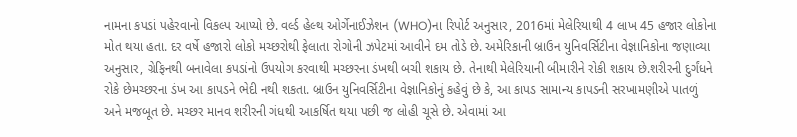નામના કપડાં પહેરવાનો વિકલ્પ આપ્યો છે. વર્લ્ડ હેલ્થ ઓર્ગેનાઈઝેશન (WHO)ના રિપોર્ટ અનુસાર, 2016માં મેલેરિયાથી 4 લાખ 45 હજાર લોકોના મોત થયા હતા. દર વર્ષે હજારો લોકો મચ્છરોથી ફેલાતા રોગોની ઝપેટમાં આવીને દમ તોડે છે. અમેરિકાની બ્રાઉન યુનિવર્સિટીના વેજ્ઞાનિકોના જણાવ્યા અનુસાર, ગ્રેફિનથી બનાવેલા કપડાંનો ઉપયોગ કરવાથી મચ્છરના ડંખથી બચી શકાય છે. તેનાથી મેલેરિયાની બીમારીને રોકી શકાય છે.શરીરની દુર્ગંધને રોકે છેમચ્છરના ડંખ આ કાપડને ભેદી નથી શકતા. બ્રાઉન યુનિવર્સિટીના વેજ્ઞાનિકોનું કહેવું છે કે, આ કાપડ સામાન્ય કાપડની સરખામણીએ પાતળું અને મજબૂત છે. મચ્છર માનવ શરીરની ગંધથી આકર્ષિત થયા પછી જ લોહી ચૂસે છે. એવામાં આ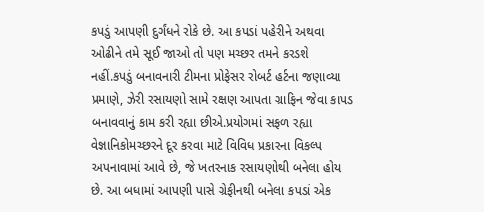કપડું આપણી દુર્ગંધને રોકે છે. આ કપડાં પહેરીને અથવા ઓઢીને તમે સૂઈ જાઓ તો પણ મચ્છર તમને કરડશે નહીં.કપડું બનાવનારી ટીમના પ્રોફેસર રોબર્ટ હર્ટના જણાવ્યા પ્રમાણે, ઝેરી રસાયણો સામે રક્ષણ આપતા ગ્રાફિન જેવા કાપડ બનાવવાનું કામ કરી રહ્યા છીએ.પ્રયોગમાં સફળ રહ્યા વેજ્ઞાનિકોમચ્છરને દૂર કરવા માટે વિવિધ પ્રકારના વિકલ્પ અપનાવામાં આવે છે, જે ખતરનાક રસાયણોથી બનેલા હોય છે. આ બધામાં આપણી પાસે ગ્રેફીનથી બનેલા કપડાં એક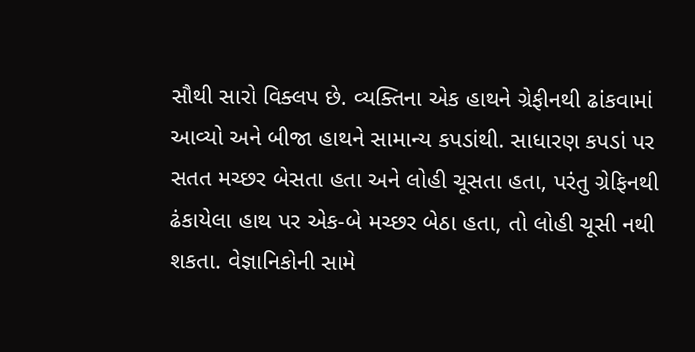સૌથી સારો વિક્લપ છે. વ્યક્તિના એક હાથને ગ્રેફીનથી ઢાંકવામાં આવ્યો અને બીજા હાથને સામાન્ય કપડાંથી. સાધારણ કપડાં પર સતત મચ્છર બેસતા હતા અને લોહી ચૂસતા હતા, પરંતુ ગ્રેફિનથી ઢંકાયેલા હાથ પર એક-બે મચ્છર બેઠા હતા, તો લોહી ચૂસી નથી શકતા. વેજ્ઞાનિકોની સામે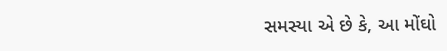સમસ્યા એ છે કે, આ મોંઘો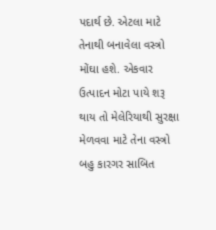પદાર્થ છે. એટલા માટે તેનાથી બનાવેલા વસ્ત્રો મોંઘા હશે. એકવાર ઉત્પાદન મોટા પાયે શરૂ થાય તો મેલેરિયાથી સુરક્ષા મેળવવા માટે તેના વસ્ત્રો બહુ કારગર સાબિત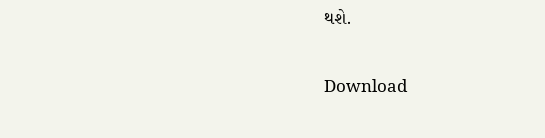થશે.

Download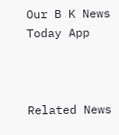Our B K News Today App



Related News